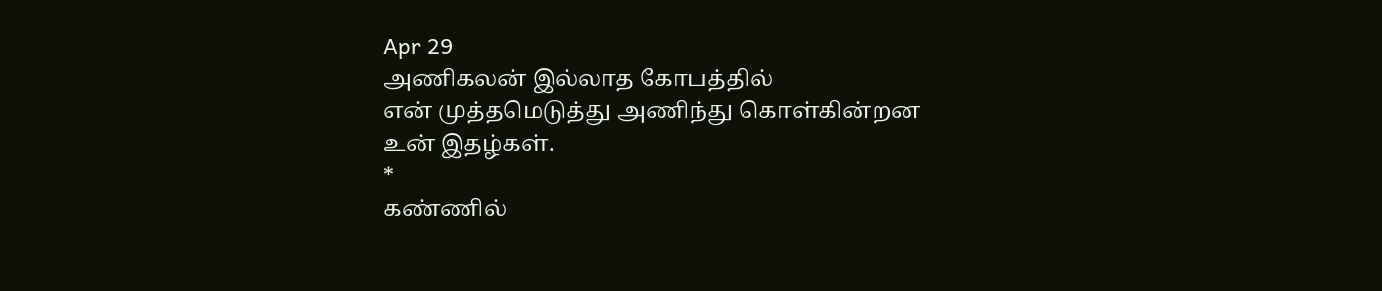Apr 29
அணிகலன் இல்லாத கோபத்தில்
என் முத்தமெடுத்து அணிந்து கொள்கின்றன
உன் இதழ்கள்.
*
கண்ணில்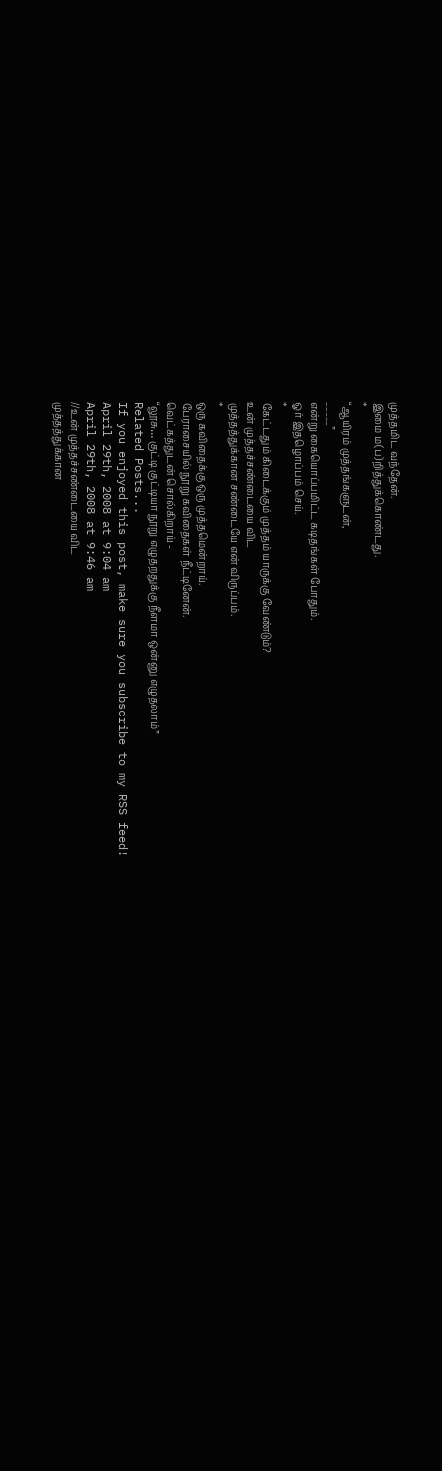முத்தமிட வந்தேன்.
இமை ம(ப)றித்துக்கொண்டது.
*
“ஆயிரம் முத்தங்களுடன்,
_____”
என்று கையொப்பமிட்ட கடிதங்கள் போதும்.
ஓர் இதழொப்பம் செய்.
*
கேட்டதும் கிடைக்கும் முத்தம் யாருக்கு வேண்டும்?
உன் முத்தச்சண்டையை விட
முத்தத்துக்கான சண்டையே என் விருப்பம்.
*
ஒரு கவிதைக்கு ஒரு முத்தமென்றாய்.
பேராசையில் நூறு கவிதைகள் நீட்டினேன்.
வெட்கத்துடன் சொல்கிறாய் -
“லூசு… குட்டி குட்டியா நூறு எழுதறதுக்கு நீளமா ஒன்னு எழுதலாம்”
Related Posts...
If you enjoyed this post, make sure you subscribe to my RSS feed!
April 29th, 2008 at 9:04 am
April 29th, 2008 at 9:46 am
//உன் முத்தச்சண்டையை விட
முத்தத்துக்கான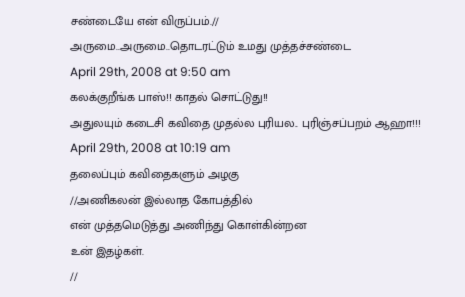சண்டையே என் விருப்பம்.//
அருமை..அருமை..தொடரட்டும் உமது முத்தச்சண்டை
April 29th, 2008 at 9:50 am
கலக்குறீங்க பாஸ்!! காதல் சொட்டுது!!
அதுலயும் கடைசி கவிதை முதல்ல புரியல.. புரிஞ்சப்பறம் ஆஹா!!!
April 29th, 2008 at 10:19 am
தலைப்பும் கவிதைகளும் அழகு
//அணிகலன் இல்லாத கோபத்தில்
என் முத்தமெடுத்து அணிந்து கொள்கின்றன
உன் இதழ்கள்.
//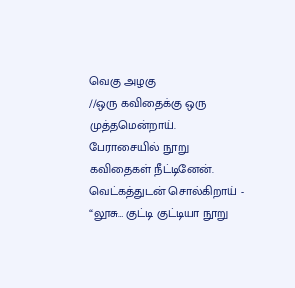வெகு அழகு
//ஒரு கவிதைக்கு ஒரு முத்தமென்றாய்.
பேராசையில் நூறு கவிதைகள் நீட்டினேன்.
வெட்கத்துடன் சொல்கிறாய் -
“லூசு… குட்டி குட்டியா நூறு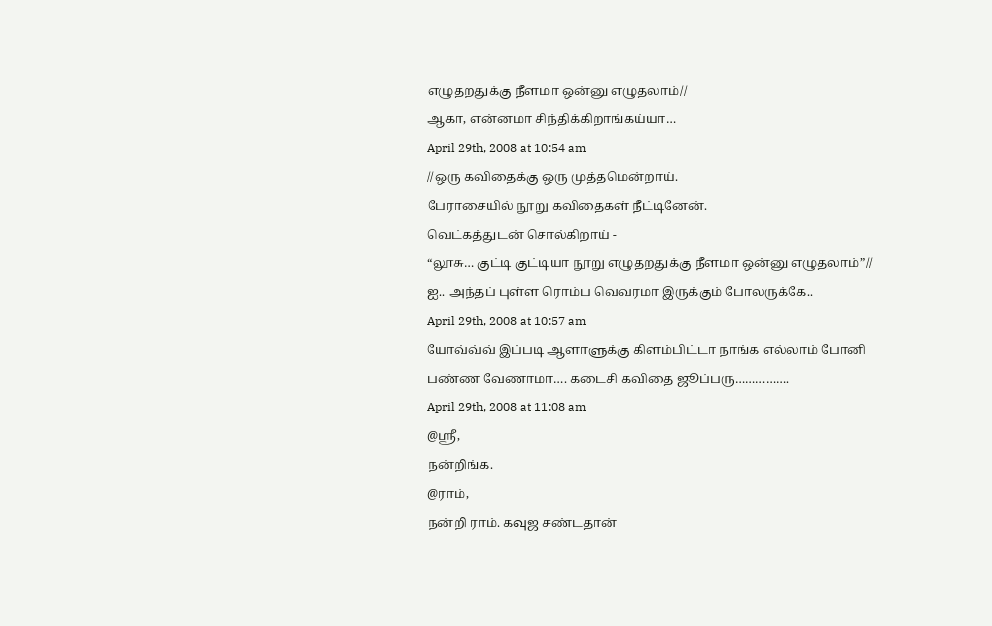எழுதறதுக்கு நீளமா ஒன்னு எழுதலாம்//
ஆகா, என்னமா சிந்திக்கிறாங்கய்யா…
April 29th, 2008 at 10:54 am
//ஒரு கவிதைக்கு ஒரு முத்தமென்றாய்.
பேராசையில் நூறு கவிதைகள் நீட்டினேன்.
வெட்கத்துடன் சொல்கிறாய் -
“லூசு… குட்டி குட்டியா நூறு எழுதறதுக்கு நீளமா ஒன்னு எழுதலாம்”//
ஐ.. அந்தப் புள்ள ரொம்ப வெவரமா இருக்கும் போலருக்கே..
April 29th, 2008 at 10:57 am
யோவ்வ்வ் இப்படி ஆளாளுக்கு கிளம்பிட்டா நாங்க எல்லாம் போனி பண்ண வேணாமா…. கடைசி கவிதை ஜூப்பரு…………….
April 29th, 2008 at 11:08 am
@ஸ்ரீ,
நன்றிங்க.
@ராம்,
நன்றி ராம். கவுஜ சண்டதான்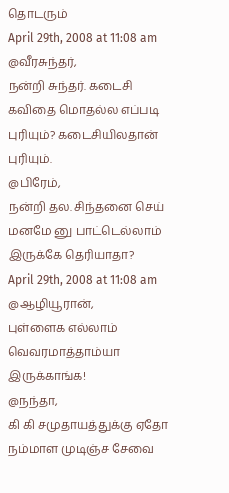தொடரும்
April 29th, 2008 at 11:08 am
@வீரசுந்தர்,
நன்றி சுந்தர். கடைசி கவிதை மொதல்ல எப்படி புரியும்? கடைசியிலதான் புரியும்.
@பிரேம்,
நன்றி தல. சிந்தனை செய் மனமே னு பாட்டெல்லாம் இருக்கே தெரியாதா?
April 29th, 2008 at 11:08 am
@ஆழியூரான்,
புள்ளைக எல்லாம் வெவரமாத்தாம்யா இருக்காங்க!
@நந்தா,
கி கி சமுதாயத்துக்கு ஏதோ நம்மாள முடிஞ்ச சேவை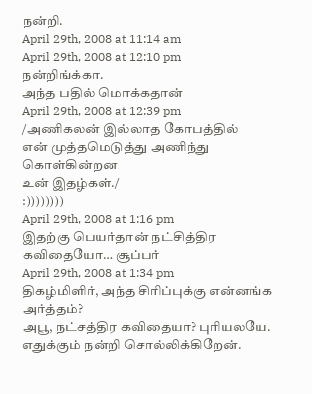நன்றி.
April 29th, 2008 at 11:14 am
April 29th, 2008 at 12:10 pm
நன்றிங்க்கா.
அந்த பதில் மொக்கதான்
April 29th, 2008 at 12:39 pm
/அணிகலன் இல்லாத கோபத்தில்
என் முத்தமெடுத்து அணிந்து கொள்கின்றன
உன் இதழ்கள்./
:))))))))
April 29th, 2008 at 1:16 pm
இதற்கு பெயர்தான் நட்சித்திர கவிதையோ… சூப்பர்
April 29th, 2008 at 1:34 pm
திகழ்மிளிர், அந்த சிரிப்புக்கு என்னங்க அர்த்தம்?
அபூ, நட்சத்திர கவிதையா? புரியலயே. எதுக்கும் நன்றி சொல்லிக்கிறேன்.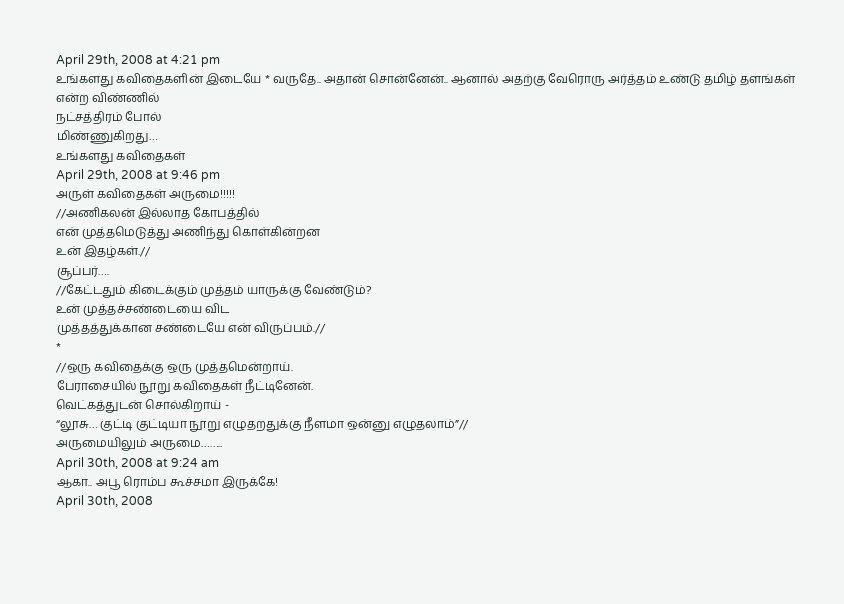April 29th, 2008 at 4:21 pm
உங்களது கவிதைகளின் இடையே * வருதே.. அதான் சொன்னேன்.. ஆனால் அதற்கு வேரொரு அர்த்தம் உண்டு தமிழ் தளங்கள்
என்ற விண்ணில்
நட்சத்திரம் போல்
மிண்ணுகிறது…
உங்களது கவிதைகள்
April 29th, 2008 at 9:46 pm
அருள் கவிதைகள் அருமை!!!!!
//அணிகலன் இல்லாத கோபத்தில்
என் முத்தமெடுத்து அணிந்து கொள்கின்றன
உன் இதழ்கள்.//
சூப்பர்….
//கேட்டதும் கிடைக்கும் முத்தம் யாருக்கு வேண்டும்?
உன் முத்தச்சண்டையை விட
முத்தத்துக்கான சண்டையே என் விருப்பம்.//
*
//ஒரு கவிதைக்கு ஒரு முத்தமென்றாய்.
பேராசையில் நூறு கவிதைகள் நீட்டினேன்.
வெட்கத்துடன் சொல்கிறாய் -
“லூசு… குட்டி குட்டியா நூறு எழுதறதுக்கு நீளமா ஒன்னு எழுதலாம்”//
அருமையிலும் அருமை……..
April 30th, 2008 at 9:24 am
ஆகா.. அபூ ரொம்ப கூச்சமா இருக்கே!
April 30th, 2008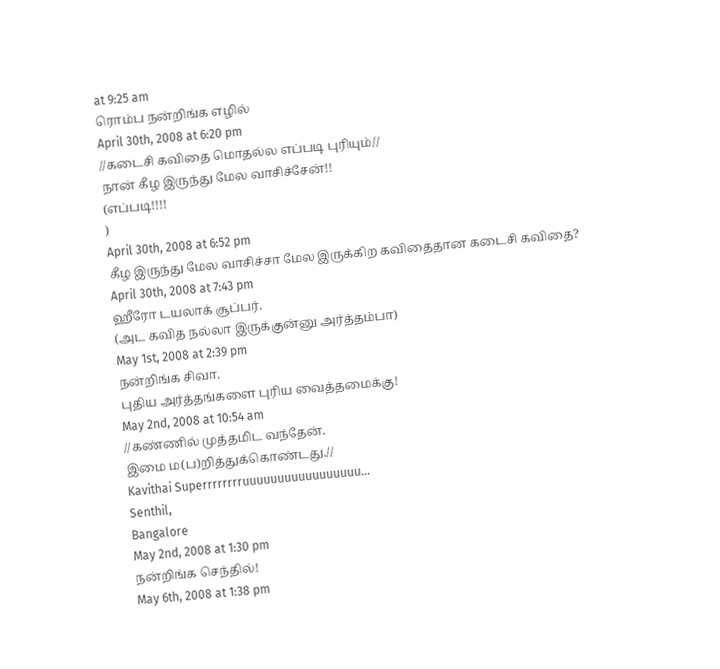at 9:25 am
ரொம்ப நன்றிங்க எழில்
April 30th, 2008 at 6:20 pm
//கடைசி கவிதை மொதல்ல எப்படி புரியும்//
நான் கீழ இருந்து மேல வாசிச்சேன்!!
(எப்படி!!!!
)
April 30th, 2008 at 6:52 pm
கீழ இருந்து மேல வாசிச்சா மேல இருக்கிற கவிதைதான கடைசி கவிதை?
April 30th, 2008 at 7:43 pm
ஹீரோ டயலாக் சூப்பர்.
(அட கவித நல்லா இருக்குன்னு அர்த்தம்பா)
May 1st, 2008 at 2:39 pm
நன்றிங்க சிவா.
புதிய அர்த்தங்களை புரிய வைத்தமைக்கு!
May 2nd, 2008 at 10:54 am
//கண்ணில் முத்தமிட வந்தேன்.
இமை ம(ப)றித்துக்கொண்டது.//
Kavithai Superrrrrrrruuuuuuuuuuuuuuuuu…
Senthil,
Bangalore
May 2nd, 2008 at 1:30 pm
நன்றிங்க செந்தில்!
May 6th, 2008 at 1:38 pm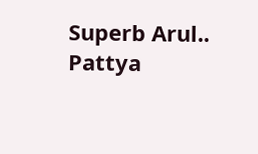Superb Arul..
Pattya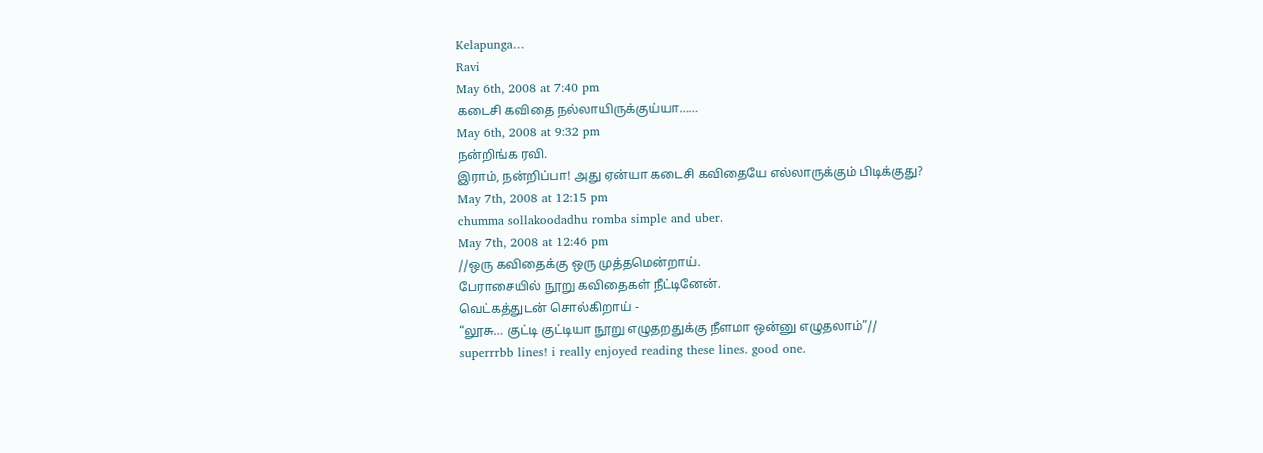Kelapunga…
Ravi
May 6th, 2008 at 7:40 pm
கடைசி கவிதை நல்லாயிருக்குய்யா……
May 6th, 2008 at 9:32 pm
நன்றிங்க ரவி.
இராம், நன்றிப்பா! அது ஏன்யா கடைசி கவிதையே எல்லாருக்கும் பிடிக்குது?
May 7th, 2008 at 12:15 pm
chumma sollakoodadhu romba simple and uber.
May 7th, 2008 at 12:46 pm
//ஒரு கவிதைக்கு ஒரு முத்தமென்றாய்.
பேராசையில் நூறு கவிதைகள் நீட்டினேன்.
வெட்கத்துடன் சொல்கிறாய் -
“லூசு… குட்டி குட்டியா நூறு எழுதறதுக்கு நீளமா ஒன்னு எழுதலாம்”//
superrrbb lines! i really enjoyed reading these lines. good one.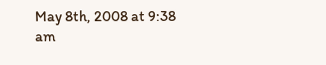May 8th, 2008 at 9:38 am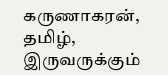கருணாகரன், தமிழ்,
இருவருக்கும்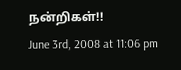நன்றிகள்!!
June 3rd, 2008 at 11:06 pm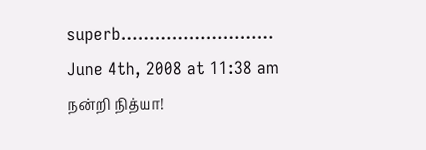superb………………………
June 4th, 2008 at 11:38 am
நன்றி நித்யா!